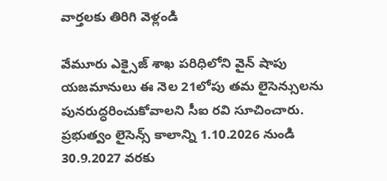వార్తలకు తిరిగి వెళ్లండి

వేమూరు ఎక్సైజ్ శాఖ పరిధిలోని వైన్ షాపు యజమానులు ఈ నెల 21లోపు తమ లైసెన్సులను పునరుద్ధరించుకోవాలని సీఐ రవి సూచించారు. ప్రభుత్వం లైసెన్స్ కాలాన్ని 1.10.2026 నుండి 30.9.2027 వరకు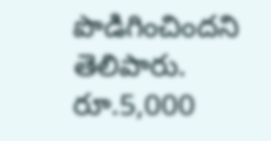పొడిగించిందని తెలిపారు.
రూ.5,000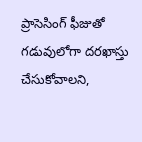ప్రాసెసింగ్ ఫీజుతో గడువులోగా దరఖాస్తు చేసుకోవాలని,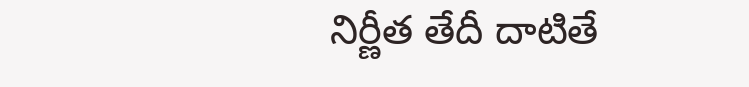నిర్ణీత తేదీ దాటితే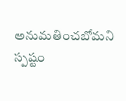అనుమతించబోమని స్పష్టం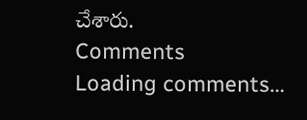చేశారు.
Comments
Loading comments...